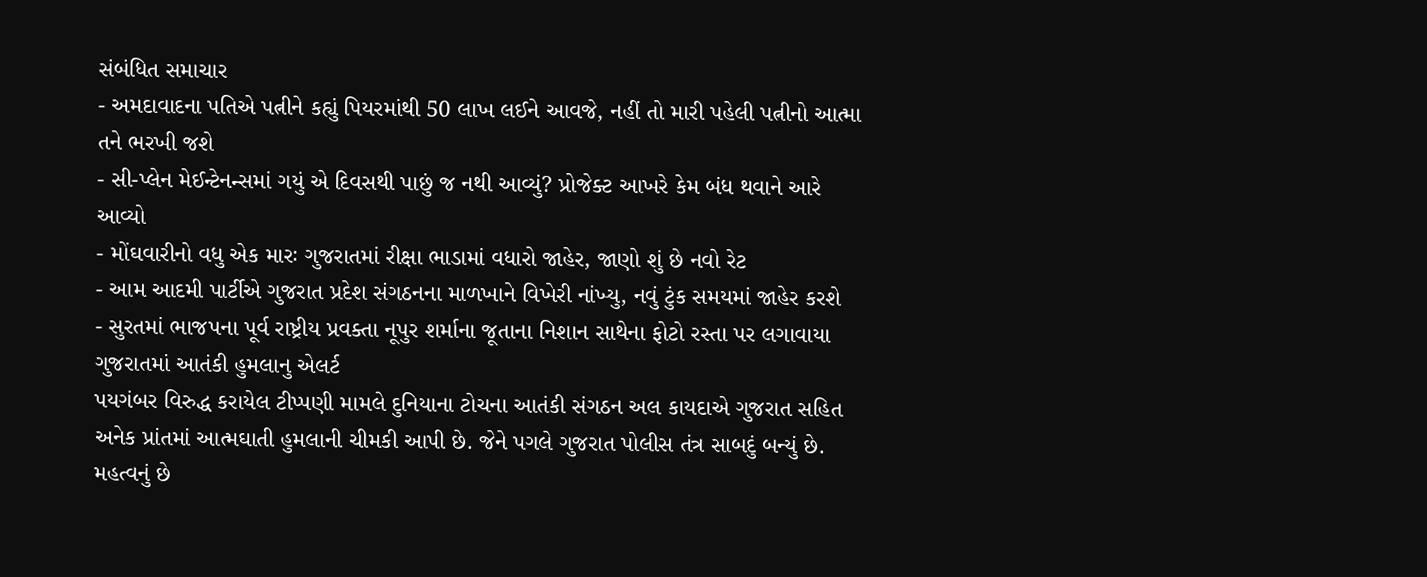સંબંધિત સમાચાર
- અમદાવાદના પતિએ પત્નીને કહ્યું પિયરમાંથી 50 લાખ લઈને આવજે, નહીં તો મારી પહેલી પત્નીનો આત્મા તને ભરખી જશે
- સી-પ્લેન મેઈન્ટેનન્સમાં ગયું એ દિવસથી પાછું જ નથી આવ્યું? પ્રોજેક્ટ આખરે કેમ બંધ થવાને આરે આવ્યો
- મોંઘવારીનો વધુ એક મારઃ ગુજરાતમાં રીક્ષા ભાડામાં વધારો જાહેર, જાણો શું છે નવો રેટ
- આમ આદમી પાર્ટીએ ગુજરાત પ્રદેશ સંગઠનના માળખાને વિખેરી નાંખ્યુ, નવું ટુંક સમયમાં જાહેર કરશે
- સુરતમાં ભાજપના પૂર્વ રાષ્ટ્રીય પ્રવક્તા નૂપુર શર્માના જૂતાના નિશાન સાથેના ફોટો રસ્તા પર લગાવાયા
ગુજરાતમાં આતંકી હુમલાનુ એલર્ટ
પયગંબર વિરુદ્ધ કરાયેલ ટીપ્પણી મામલે દુનિયાના ટોચના આતંકી સંગઠન અલ કાયદાએ ગુજરાત સહિત અનેક પ્રાંતમાં આત્મઘાતી હુમલાની ચીમકી આપી છે. જેને પગલે ગુજરાત પોલીસ તંત્ર સાબદું બન્યું છે. મહત્વનું છે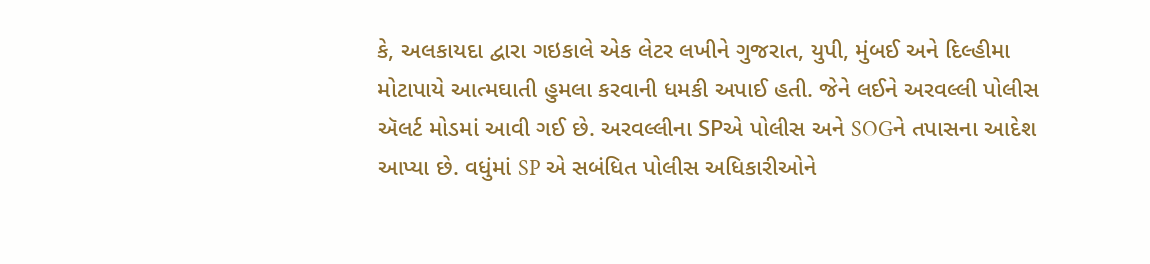કે, અલકાયદા દ્વારા ગઇકાલે એક લેટર લખીને ગુજરાત, યુપી, મુંબઈ અને દિલ્હીમા મોટાપાયે આત્મઘાતી હુમલા કરવાની ધમકી અપાઈ હતી. જેને લઈને અરવલ્લી પોલીસ ઍલર્ટ મોડમાં આવી ગઈ છે. અરવલ્લીના SPએ પોલીસ અને SOGને તપાસના આદેશ આપ્યા છે. વધુંમાં SP એ સબંધિત પોલીસ અધિકારીઓને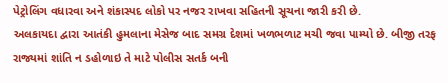પેટ્રોલિંગ વધારવા અને શંકાસ્પદ લોકો પર નજર રાખવા સહિતની સૂચના જારી કરી છે.
અલકાયદા દ્વારા આતંકી હુમલાના મેસેજ બાદ સમગ્ર દેશમાં ખળભળાટ મચી જવા પામ્યો છે. બીજી તરફ રાજ્યમાં શાંતિ ન ડહોળાઇ તે માટે પોલીસ સતર્ક બની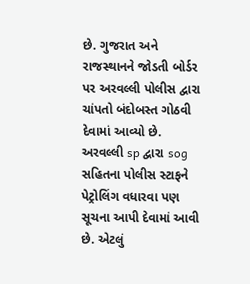છે. ગુજરાત અને રાજસ્થાનને જોડતી બોર્ડર પર અરવલ્લી પોલીસ દ્વારા ચાંપતો બંદોબસ્ત ગોઠવી દેવામાં આવ્યો છે. અરવલ્લી sp દ્વારા sog સહિતના પોલીસ સ્ટાફને પેટ્રોલિંગ વધારવા પણ સૂચના આપી દેવામાં આવી છે. એટલું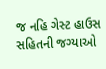જ નહિ ગેસ્ટ હાઉસ સહિતની જગ્યાઓ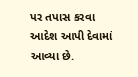પર તપાસ કરવા આદેશ આપી દેવામાં આવ્યા છે.